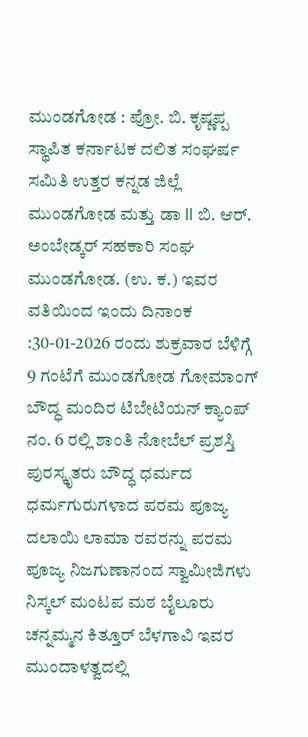ಮುಂಡಗೋಡ : ಪ್ರೋ. ಬಿ. ಕೃಷ್ಣಪ್ಪ ಸ್ಥಾಪಿತ ಕರ್ನಾಟಕ ದಲಿತ ಸಂಘರ್ಷ ಸಮಿತಿ ಉತ್ತರ ಕನ್ನಡ ಜಿಲ್ಲೆ ಮುಂಡಗೋಡ ಮತ್ತು ಡಾ ll ಬಿ. ಆರ್. ಅಂಬೇಡ್ಕರ್ ಸಹಕಾರಿ ಸಂಘ ಮುಂಡಗೋಡ. (ಉ. ಕ.) ಇವರ ವತಿಯಿಂದ ಇಂದು ದಿನಾಂಕ :30-01-2026 ರಂದು ಶುಕ್ರವಾರ ಬೆಳಿಗ್ಗೆ 9 ಗಂಟೆಗೆ ಮುಂಡಗೋಡ ಗೋಮಾಂಗ್ ಬೌದ್ಧ ಮಂದಿರ ಟಿಬೇಟಿಯನ್ ಕ್ಯಾಂಪ್ ನಂ. 6 ರಲ್ಲಿ ಶಾಂತಿ ನೋಬೆಲ್ ಪ್ರಶಸ್ತಿ ಪುರಸ್ಕೃತರು ಬೌದ್ಧ ಧರ್ಮದ ಧರ್ಮಗುರುಗಳಾದ ಪರಮ ಪೂಜ್ಯ ದಲಾಯಿ ಲಾಮಾ ರವರನ್ನು ಪರಮ ಪೂಜ್ಯ ನಿಜಗುಣಾನಂದ ಸ್ವಾಮೀಜಿಗಳು ನಿಸ್ಕಲ್ ಮಂಟಪ ಮಠ ಬೈಲೂರು ಚನ್ನಮ್ಮನ ಕಿತ್ತೂರ್ ಬೆಳಗಾವಿ ಇವರ ಮುಂದಾಳತ್ವದಲ್ಲಿ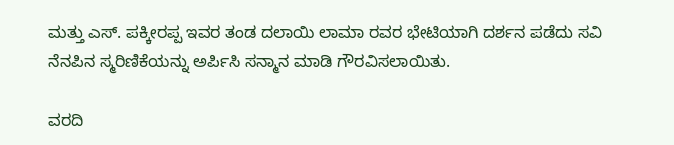ಮತ್ತು ಎಸ್. ಪಕ್ಕೀರಪ್ಪ ಇವರ ತಂಡ ದಲಾಯಿ ಲಾಮಾ ರವರ ಭೇಟಿಯಾಗಿ ದರ್ಶನ ಪಡೆದು ಸವಿ ನೆನಪಿನ ಸ್ಮರಿಣಿಕೆಯನ್ನು ಅರ್ಪಿಸಿ ಸನ್ಮಾನ ಮಾಡಿ ಗೌರವಿಸಲಾಯಿತು.

ವರದಿ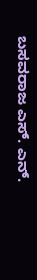ಬಸವರಾಜ ಎಸ್. ಎನ್.